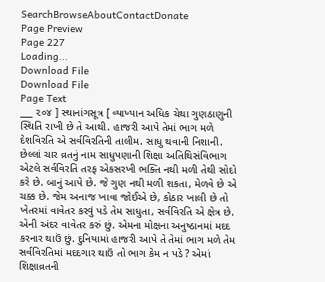SearchBrowseAboutContactDonate
Page Preview
Page 227
Loading...
Download File
Download File
Page Text
___ ૨૦૪ ] સ્થાનાંગસૂત્ર [ વ્યાખ્યાન અધિક ચેથા ગુણઠાણુની સ્થિતિ રાખી છે તે આથી. હાજરી આપે તેમાં ભાગ મળે દેશવિરતિ એ સર્વવિરતિની તાલીમ. સાધુ થવાની નિશાની. છેલ્લાં ચાર વ્રતનું નામ સાધુપણાની શિક્ષા અતિથિસંવિભાગ એટલે સર્વવિરતિ તરફ એકસરખી ભક્તિ નથી મળી તેથી સોદો કરે છે. બાનું આપે છે. જે ગુણ નથી મળી શકતા, મેળવે છે એ ચક્ક છે. જેમ અનાજ ખાવા જોઈએ છે, કોઠાર ખાલી છે તો ખેતરમાં વાવેતર કરવું પડે તેમ સાધુતા, સર્વવિરતિ એ ક્ષેત્ર છે. એની અંદર વાવેતર કરું છું. એમના મોક્ષના અનુષ્ઠાનમાં મદદ કરનાર થાઉં છું. દુનિયામાં હાજરી આપે તે તેમાં ભાગ મળે તેમ સર્વવિરતિમાં મદદગાર થાઉં તો ભાગ કેમ ન પડે ? એમાં શિક્ષાવ્રતની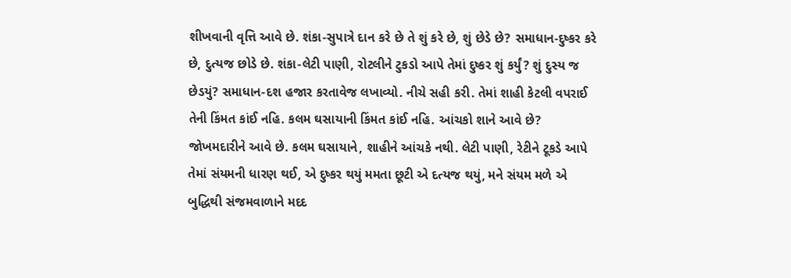શીખવાની વૃત્તિ આવે છે. શંકા-સુપાત્રે દાન કરે છે તે શું કરે છે, શું છેડે છે? સમાધાન-દુષ્કર કરે છે, દુત્યજ છોડે છે. શંકા-લેટી પાણી, રોટલીને ટુકડો આપે તેમાં દુષ્કર શું કર્યું? શું દુસ્ય જ છેડયું? સમાધાન-દશ હજાર કરતાવેજ લખાવ્યો. નીચે સહી કરી. તેમાં શાહી કેટલી વપરાઈ તેની કિંમત કાંઈ નહિ. કલમ ઘસાયાની કિંમત કાંઈ નહિ. આંચકો શાને આવે છે? જોખમદારીને આવે છે. કલમ ઘસાયાને, શાહીને આંચકે નથી. લેટી પાણી, રેટીને ટૂકડે આપે તેમાં સંયમની ધારણ થઈ, એ દુષ્કર થયું મમતા છૂટી એ દત્યજ થયું, મને સંયમ મળે એ બુદ્ધિથી સંજમવાળાને મદદ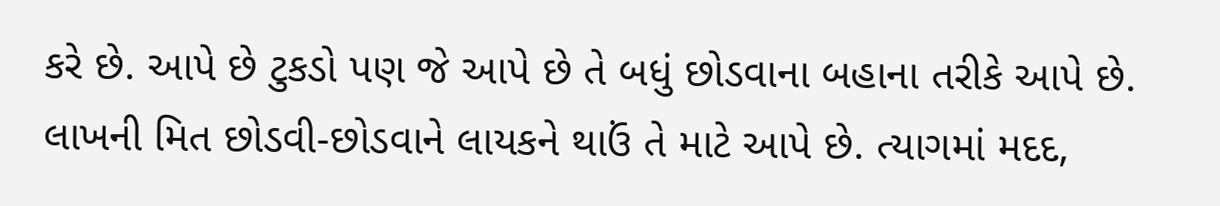કરે છે. આપે છે ટુકડો પણ જે આપે છે તે બધું છોડવાના બહાના તરીકે આપે છે. લાખની મિત છોડવી-છોડવાને લાયકને થાઉં તે માટે આપે છે. ત્યાગમાં મદદ,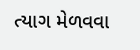ત્યાગ મેળવવા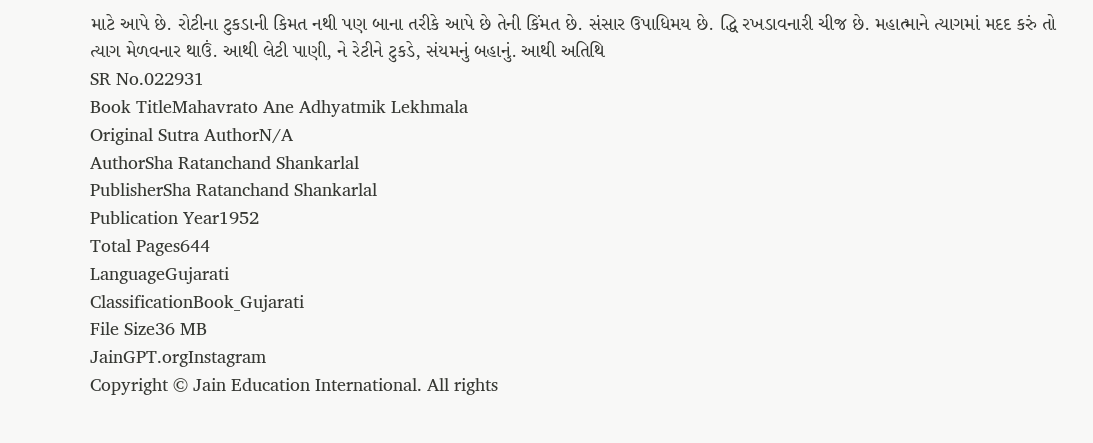માટે આપે છે. રોટીના ટુકડાની કિમત નથી પણ બાના તરીકે આપે છે તેની કિંમત છે. સંસાર ઉપાધિમય છે. દ્ધિ રખડાવનારી ચીજ છે. મહાત્માને ત્યાગમાં મદદ કરું તો ત્યાગ મેળવનાર થાઉં. આથી લેટી પાણી, ને રેટીને ટુકડે, સંયમનું બહાનું. આથી અતિથિ
SR No.022931
Book TitleMahavrato Ane Adhyatmik Lekhmala
Original Sutra AuthorN/A
AuthorSha Ratanchand Shankarlal
PublisherSha Ratanchand Shankarlal
Publication Year1952
Total Pages644
LanguageGujarati
ClassificationBook_Gujarati
File Size36 MB
JainGPT.orgInstagram
Copyright © Jain Education International. All rights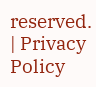reserved. | Privacy Policy